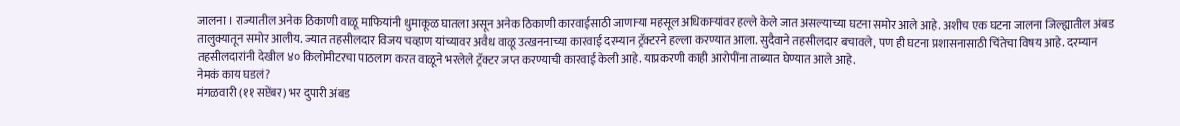जालना । राज्यातील अनेक ठिकाणी वाळू माफियांनी धुमाकूळ घातला असून अनेक ठिकाणी कारवाईसाठी जाणाऱ्या महसूल अधिकाऱ्यांवर हल्ले केले जात असल्याच्या घटना समोर आले आहे. अशीच एक घटना जालना जिल्ह्यातील अंबड तालुक्यातून समोर आलीय. ज्यात तहसीलदार विजय चव्हाण यांच्यावर अवैध वाळू उत्खननाच्या कारवाई दरम्यान ट्रॅक्टरने हल्ला करण्यात आला. सुदैवाने तहसीलदार बचावले, पण ही घटना प्रशासनासाठी चिंतेचा विषय आहे. दरम्यान तहसीलदारांनी देखील ४० किलोमीटरचा पाठलाग करत वाळूने भरलेले ट्रॅक्टर जप्त करण्याची कारवाई केली आहे. याप्रकरणी काही आरोपींना ताब्यात घेण्यात आले आहे.
नेमकं काय घडलं?
मंगळवारी (११ सप्टेंबर) भर दुपारी अंबड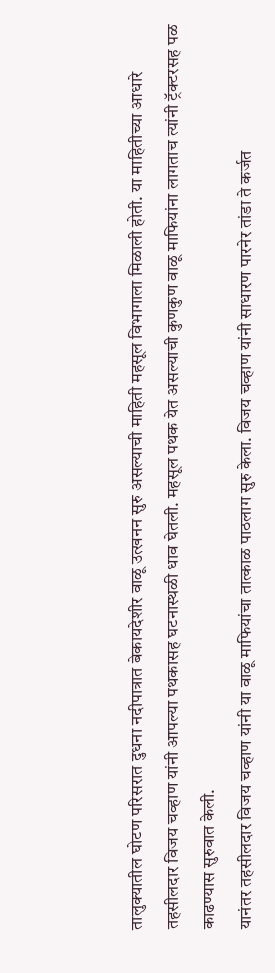तालुक्यातील घोटण परिसरात दुधना नदीपात्रात बेकायदेशीर वाळू उत्खनन सुरु असल्याची माहिती महसूल विभागाला मिळाली होती. या माहितीच्या आधारे तहसीलदार विजय चव्हाण यांनी आपल्या पथकासह घटनास्थळी धाव घेतली. महसूल पथक येत असल्याची कुणकुण वाळू माफियांना लागताच त्यांनी ट्रॅक्टरसह पळ काढण्यास सुरुवात केली.
यानंतर तहसीलदार विजय चव्हाण यांनी या वाळू माफियांचा तात्काळ पाठलाग सुरु केला. विजय चव्हाण यांनी साधारण पारनेर तांडा ते कर्जत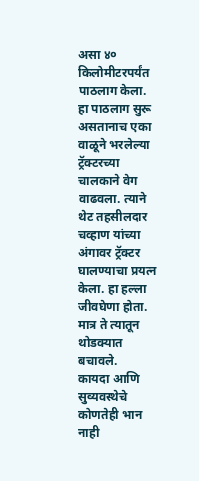असा ४० किलोमीटरपर्यंत पाठलाग केला. हा पाठलाग सुरू असतानाच एका वाळूने भरलेल्या ट्रॅक्टरच्या चालकाने वेग वाढवला. त्याने थेट तहसीलदार चव्हाण यांच्या अंगावर ट्रॅक्टर घालण्याचा प्रयत्न केला. हा हल्ला जीवघेणा होता. मात्र ते त्यातून थोडक्यात बचावले.
कायदा आणि सुव्यवस्थेचे कोणतेही भान नाही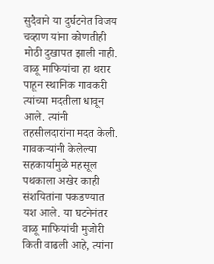सुदैवाने या दुर्घटनेत विजय चव्हाण यांना कोणतीही मोठी दुखापत झाली नाही. वाळू माफियांचा हा थरार पाहून स्थानिक गावकरी त्यांच्या मदतीला धावून आले. त्यांनी तहसीलदारांना मदत केली. गावकऱ्यांनी केलेल्या सहकार्यामुळे महसूल पथकाला अखेर काही संशयितांना पकडण्यात यश आले. या घटनेनंतर वाळू माफियांची मुजोरी किती वाढली आहे, त्यांना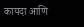कायदा आणि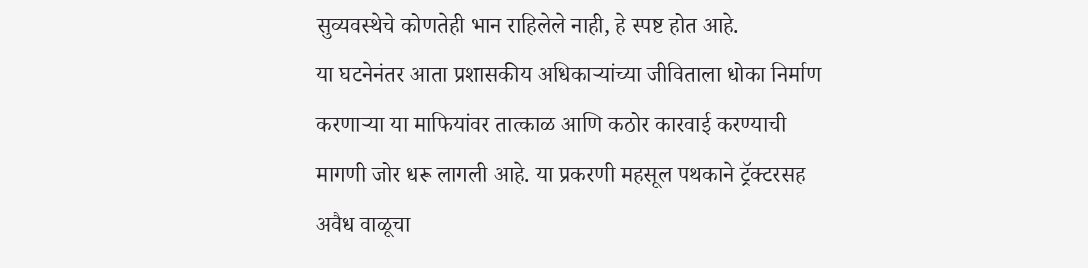सुव्यवस्थेचे कोणतेही भान राहिलेले नाही, हे स्पष्ट होत आहे.
या घटनेनंतर आता प्रशासकीय अधिकाऱ्यांच्या जीविताला धोका निर्माण करणाऱ्या या माफियांवर तात्काळ आणि कठोर कारवाई करण्याची मागणी जोर धरू लागली आहे. या प्रकरणी महसूल पथकाने ट्रॅक्टरसह अवैध वाळूचा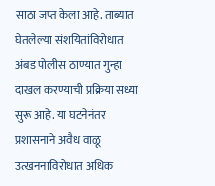साठा जप्त केला आहे. ताब्यात घेतलेल्या संशयितांविरोधात अंबड पोलीस ठाण्यात गुन्हा दाखल करण्याची प्रक्रिया सध्या सुरू आहे. या घटनेनंतर प्रशासनाने अवैध वाळू उत्खननाविरोधात अधिक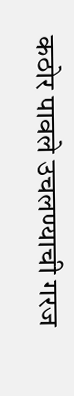कठोर पावले उचलण्याची गरज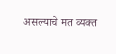असल्याचे मत व्यक्त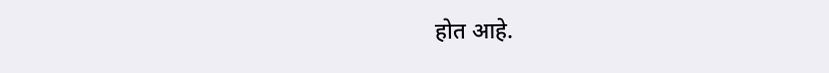होत आहे.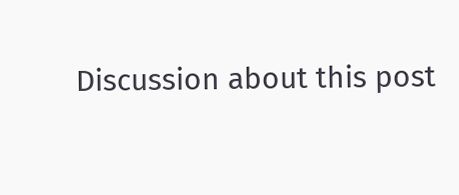Discussion about this post